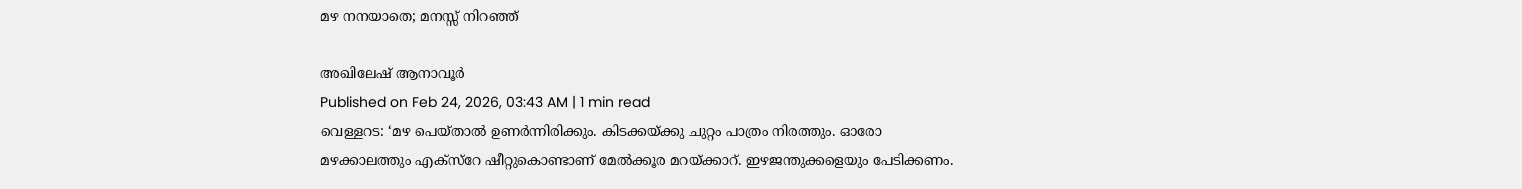മഴ നനയാതെ; മനസ്സ് നിറഞ്ഞ്

അഖിലേഷ് ആനാവൂർ
Published on Feb 24, 2026, 03:43 AM | 1 min read
വെള്ളറട: ‘മഴ പെയ്താൽ ഉണർന്നിരിക്കും. കിടക്കയ്ക്കു ചുറ്റം പാത്രം നിരത്തും. ഓരോ മഴക്കാലത്തും എക്സ്റേ ഷീറ്റുകൊണ്ടാണ് മേൽക്കൂര മറയ്ക്കാറ്. ഇഴജന്തുക്കളെയും പേടിക്കണം.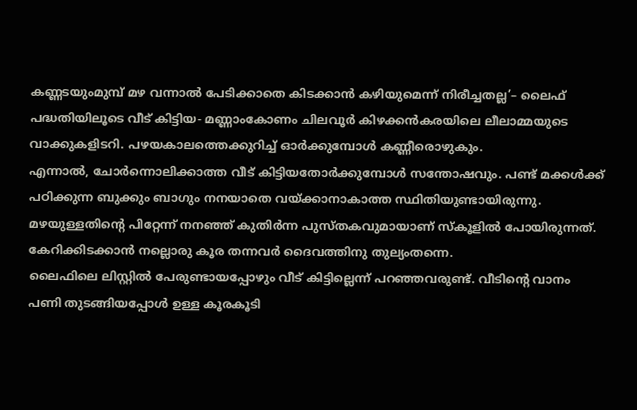കണ്ണടയുംമുമ്പ് മഴ വന്നാൽ പേടിക്കാതെ കിടക്കാൻ കഴിയുമെന്ന് നിരീച്ചതല്ല’– ലൈഫ് പദ്ധതിയിലൂടെ വീട് കിട്ടിയ- മണ്ണാംകോണം ചിലവൂർ കിഴക്കൻകരയിലെ ലീലാമ്മയുടെ വാക്കുകളിടറി. പഴയകാലത്തെക്കുറിച്ച് ഓർക്കുമ്പോൾ കണ്ണീരൊഴുകും.
എന്നാൽ, ചോർന്നൊലിക്കാത്ത വീട് കിട്ടിയതോർക്കുമ്പോൾ സന്തോഷവും. പണ്ട് മക്കൾക്ക് പഠിക്കുന്ന ബുക്കും ബാഗും നനയാതെ വയ്ക്കാനാകാത്ത സ്ഥിതിയുണ്ടായിരുന്നു.
മഴയുള്ളതിന്റെ പിറ്റേന്ന് നനഞ്ഞ് കുതിർന്ന പുസ്തകവുമായാണ് സ്കൂളിൽ പോയിരുന്നത്. കേറിക്കിടക്കാൻ നല്ലൊരു കൂര തന്നവർ ദൈവത്തിനു തുല്യംതന്നെ.
ലൈഫിലെ ലിസ്റ്റിൽ പേരുണ്ടായപ്പോഴും വീട് കിട്ടില്ലെന്ന് പറഞ്ഞവരുണ്ട്. വീടിന്റെ വാനം പണി തുടങ്ങിയപ്പോൾ ഉള്ള കൂരകൂടി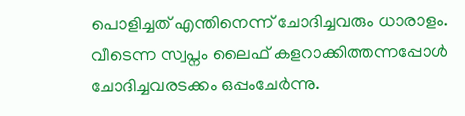പൊളിച്ചത് എന്തിനെന്ന് ചോദിച്ചവരും ധാരാളം. വീടെന്ന സ്വപ്നം ലൈഫ് കളറാക്കിത്തന്നപ്പോൾ ചോദിച്ചവരടക്കം ഒപ്പംചേർന്നു.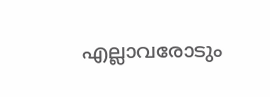എല്ലാവരോടും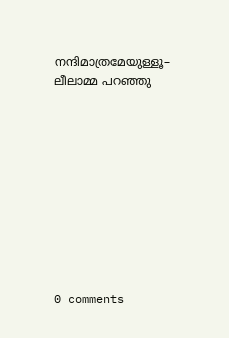നന്ദിമാത്രമേയുള്ളൂ– ലീലാമ്മ പറഞ്ഞു










0 comments